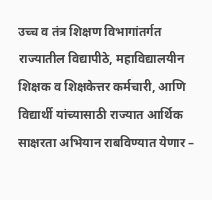उच्च व तंत्र शिक्षण विभागांतर्गत राज्यातील विद्यापीठे, महाविद्यालयीन शिक्षक व शिक्षकेत्तर कर्मचारी, आणि विद्यार्थी यांच्यासाठी राज्यात आर्थिक साक्षरता अभियान राबविण्यात येणार –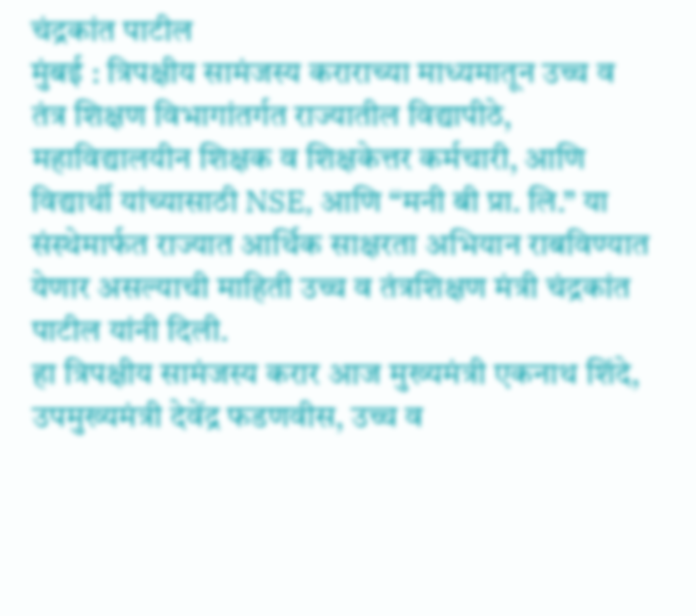चंद्रकांत पाटील
मुंबई : त्रिपक्षीय सामंजस्य कराराच्या माध्यमातून उच्च व तंत्र शिक्षण विभागांतर्गत राज्यातील विद्यापीठे, महाविद्यालयीन शिक्षक व शिक्षकेत्तर कर्मचारी, आणि विद्यार्थी यांच्यासाठी NSE, आणि “मनी बी प्रा. लि.” या संस्थेमार्फत राज्यात आर्थिक साक्षरता अभियान राबविण्यात येणार असल्याची माहिती उच्च व तंत्रशिक्षण मंत्री चंद्रकांत पाटील यांनी दिली.
हा त्रिपक्षीय सामंजस्य करार आज मुख्यमंत्री एकनाथ शिंदे, उपमुख्यमंत्री देवेंद्र फडणवीस, उच्च व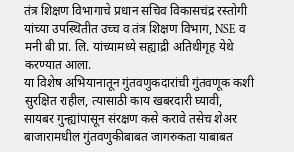तंत्र शिक्षण विभागाचे प्रधान सचिव विकासचंद्र रस्तोगी यांच्या उपस्थितीत उच्च व तंत्र शिक्षण विभाग, NSE व मनी बी प्रा. लि. यांच्यामध्ये सह्याद्री अतिथीगृह येथे करण्यात आला.
या विशेष अभियानातून गुंतवणुकदारांची गुंतवणूक कशी सुरक्षित राहील, त्यासाठी काय खबरदारी घ्यावी, सायबर गुन्ह्यांपासून संरक्षण कसे करावे तसेच शेअर बाजारामधील गुंतवणुकीबाबत जागरुकता याबाबत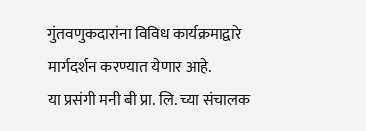गुंतवणुकदारांना विविध कार्यक्रमाद्वारे मार्गदर्शन करण्यात येणार आहे.
या प्रसंगी मनी बी प्रा. लि. च्या संचालक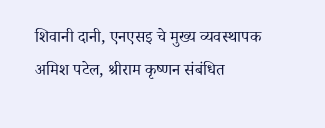शिवानी दानी, एनएसइ चे मुख्य व्यवस्थापक अमिश पटेल, श्रीराम कृष्णन संबंधित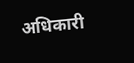अधिकारी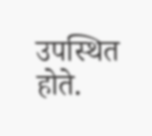उपस्थित होते.